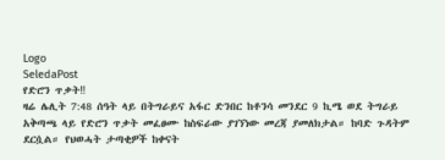Logo
SeledaPost
የድሮን ጥቃት‼
ዛሬ ሌሊት 7:48 ሰዓት ላይ በትግራይና አፋር ድንበር ከቶንሳ መንደር 9 ኪሜ ወደ ትግራይ አቅጣጫ ላይ የድሮን ጥቃት መፈፀሙ ከስፍራው ያገኘነው መረጃ ያመለክታል። ከባድ ጉዳትም ደርሷል። የህወሓት ታጣቂዎች ከቀናት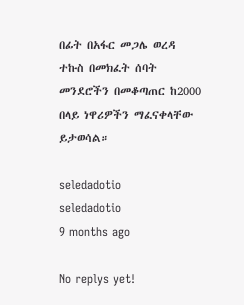በፊት በአፋር መጋሌ ወረዳ ተኩስ በመክፈት ሰባት መንደሮችን በመቆጣጠር ከ2000 በላይ ነዋሪዎችን ማፈናቀላቸው ይታወሳል።

seledadotio
seledadotio
9 months ago

No replys yet!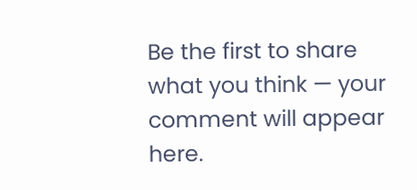Be the first to share what you think — your comment will appear here.